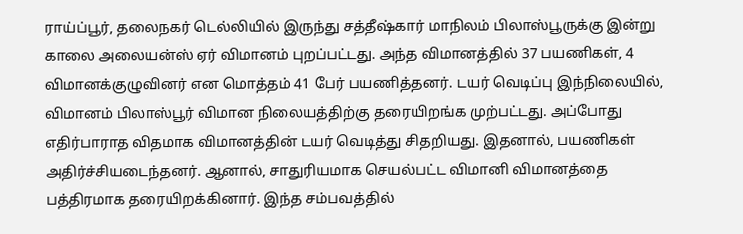ராய்ப்பூர், தலைநகர் டெல்லியில் இருந்து சத்தீஷ்கார் மாநிலம் பிலாஸ்பூருக்கு இன்று காலை அலையன்ஸ் ஏர் விமானம் புறப்பட்டது. அந்த விமானத்தில் 37 பயணிகள், 4 விமானக்குழுவினர் என மொத்தம் 41 பேர் பயணித்தனர். டயர் வெடிப்பு இந்நிலையில், விமானம் பிலாஸ்பூர் விமான நிலையத்திற்கு தரையிறங்க முற்பட்டது. அப்போது எதிர்பாராத விதமாக விமானத்தின் டயர் வெடித்து சிதறியது. இதனால், பயணிகள் அதிர்ச்சியடைந்தனர். ஆனால், சாதுரியமாக செயல்பட்ட விமானி விமானத்தை பத்திரமாக தரையிறக்கினார். இந்த சம்பவத்தில்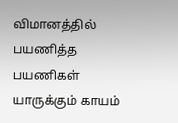விமானத்தில் பயணித்த பயணிகள் யாருக்கும் காயம்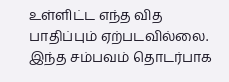உள்ளிட்ட எந்த வித பாதிப்பும் ஏற்படவில்லை. இந்த சம்பவம் தொடர்பாக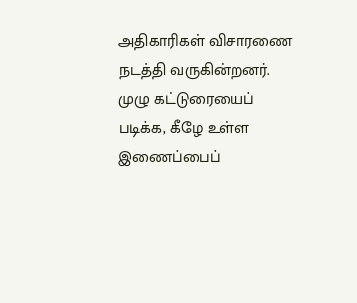அதிகாரிகள் விசாரணை நடத்தி வருகின்றனர். முழு கட்டுரையைப் படிக்க, கீழே உள்ள இணைப்பைப்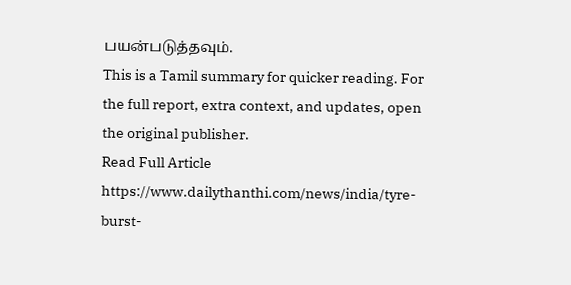பயன்படுத்தவும்.
This is a Tamil summary for quicker reading. For the full report, extra context, and updates, open the original publisher.
Read Full Article
https://www.dailythanthi.com/news/india/tyre-burst-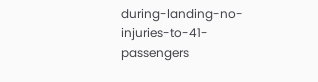during-landing-no-injuries-to-41-passengers